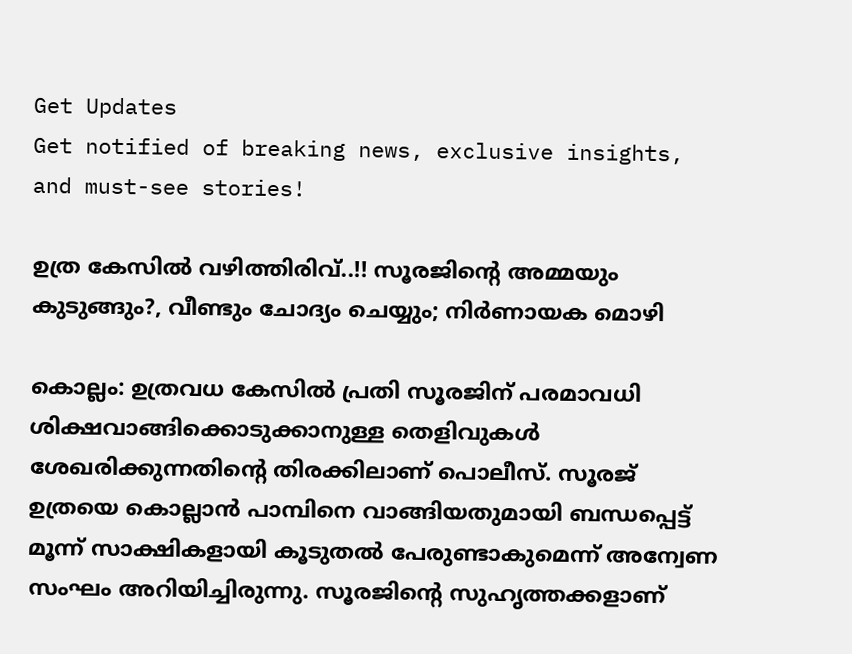Get Updates
Get notified of breaking news, exclusive insights, and must-see stories!

ഉത്ര കേസില്‍ വഴിത്തിരിവ്..!! സൂരജിന്റെ അമ്മയും കുടുങ്ങും?, വീണ്ടും ചോദ്യം ചെയ്യും; നിര്‍ണായക മൊഴി

കൊല്ലം: ഉത്രവധ കേസില്‍ പ്രതി സൂരജിന് പരമാവധി ശിക്ഷവാങ്ങിക്കൊടുക്കാനുള്ള തെളിവുകള്‍ ശേഖരിക്കുന്നതിന്റെ തിരക്കിലാണ് പൊലീസ്. സൂരജ് ഉത്രയെ കൊല്ലാന്‍ പാമ്പിനെ വാങ്ങിയതുമായി ബന്ധപ്പെട്ട് മൂന്ന് സാക്ഷികളായി കൂടുതല്‍ പേരുണ്ടാകുമെന്ന് അന്വേണ സംഘം അറിയിച്ചിരുന്നു. സൂരജിന്റെ സുഹൃത്തക്കളാണ്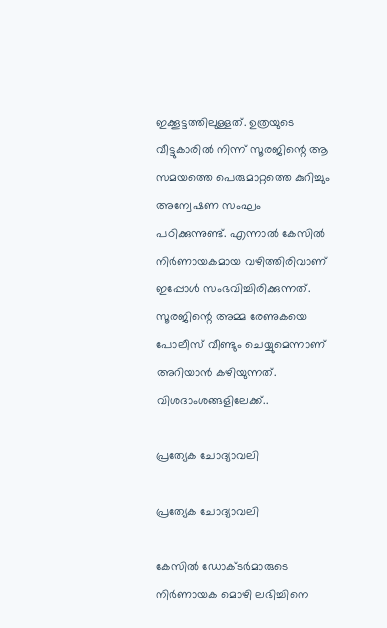ഇക്കൂട്ടത്തിലുള്ളത്. ഉത്രയുടെ വീട്ടുകാരില്‍ നിന്ന് സൂരജിന്റെ ആ സമയത്തെ പെരുമാറ്റത്തെ കുറിച്ചും അന്വേഷണ സംഘം പഠിക്കുന്നുണ്ട്. എന്നാല്‍ കേസില്‍ നിര്‍ണായകമായ വഴിത്തിരിവാണ് ഇപ്പോള്‍ സംഭവിച്ചിരിക്കുന്നത്. സൂരജിന്റെ അമ്മ രേണുകയെ പോലീസ് വീണ്ടും ചെയ്യുമെന്നാണ് അറിയാന്‍ കഴിയുന്നത്. വിശദാംശങ്ങളിലേക്ക്..

പ്രത്യേക ചോദ്യാവലി

പ്രത്യേക ചോദ്യാവലി

കേസില്‍ ഡോക്ടര്‍മാരുടെ നിര്‍ണായക മൊഴി ലഭിച്ചിനെ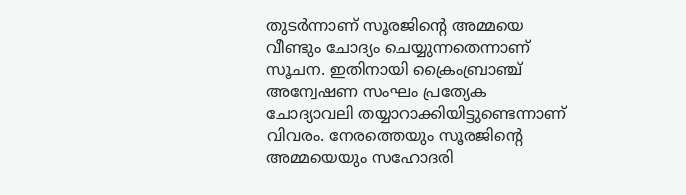തുടര്‍ന്നാണ് സൂരജിന്റെ അമ്മയെ വീണ്ടും ചോദ്യം ചെയ്യുന്നതെന്നാണ് സൂചന. ഇതിനായി ക്രൈംബ്രാഞ്ച് അന്വേഷണ സംഘം പ്രത്യേക ചോദ്യാവലി തയ്യാറാക്കിയിട്ടുണ്ടെന്നാണ് വിവരം. നേരത്തെയും സൂരജിന്റെ അമ്മയെയും സഹോദരി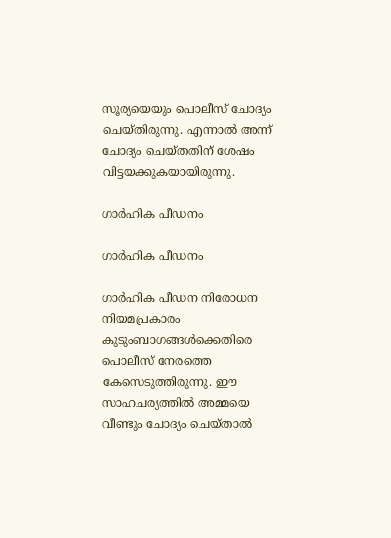സൂര്യയെയും പൊലീസ് ചോദ്യം ചെയ്തിരുന്നു. എന്നാല്‍ അന്ന് ചോദ്യം ചെയ്തതിന് ശേഷം വിട്ടയക്കുകയായിരുന്നു.

ഗാര്‍ഹിക പീഡനം

ഗാര്‍ഹിക പീഡനം

ഗാര്‍ഹിക പീഡന നിരോധന നിയമപ്രകാരം കുടുംബാഗങ്ങള്‍ക്കെതിരെ പൊലീസ് നേരത്തെ കേസെടുത്തിരുന്നു. ഈ സാഹചര്യത്തില്‍ അമ്മയെ വീണ്ടും ചോദ്യം ചെയ്താല്‍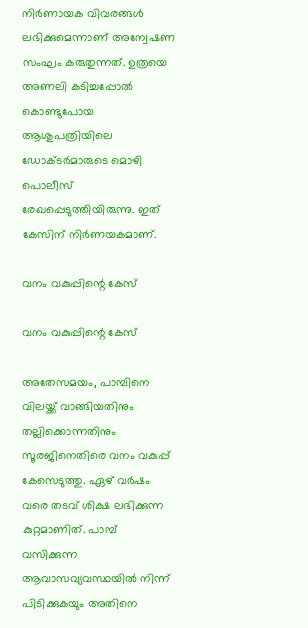നിര്‍ണായക വിവരങ്ങള്‍ ലഭിക്കുമെന്നാണ് അന്വേഷണ സംഘം കരുതുന്നത്. ഉത്രയെ അണലി കടിച്ചപ്പോല്‍ കൊണ്ടുപോയ ആശുപത്രിയിലെ ഡോക്ടര്‍മാരുടെ മൊഴി പൊലീസ് രേഖപ്പെടുത്തിയിരുന്നു. ഇത് കേസിന് നിര്‍ണയകമാണ്.

വനം വകുപ്പിന്റെ കേസ്

വനം വകുപ്പിന്റെ കേസ്

അതേസമയം, പാമ്പിനെ വിലയ്ക്ക് വാങ്ങിയതിനും തല്ലിക്കൊന്നതിനും സൂരജിനെതിരെ വനം വകുപ്പ് കേസെടുത്തു. ഏഴ് വര്‍ഷം വരെ തടവ് ശിക്ഷ ലഭിക്കുന്ന കുറ്റമാണിത്. പാമ്പ് വസിക്കുന്ന ആവാസവ്യവസ്ഥയില്‍ നിന്ന് പിടിക്കുകയും അതിനെ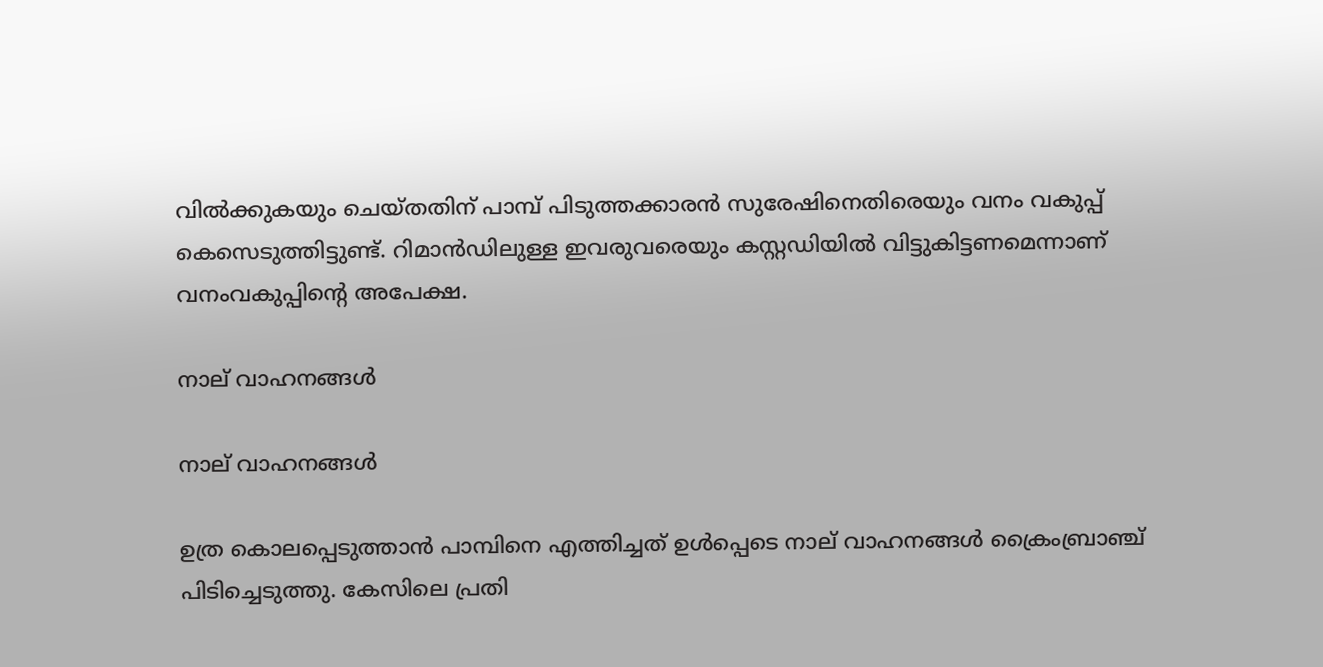വില്‍ക്കുകയും ചെയ്തതിന് പാമ്പ് പിടുത്തക്കാരന്‍ സുരേഷിനെതിരെയും വനം വകുപ്പ് കെസെടുത്തിട്ടുണ്ട്. റിമാന്‍ഡിലുള്ള ഇവരുവരെയും കസ്റ്റഡിയില്‍ വിട്ടുകിട്ടണമെന്നാണ് വനംവകുപ്പിന്റെ അപേക്ഷ.

നാല് വാഹനങ്ങള്‍

നാല് വാഹനങ്ങള്‍

ഉത്ര കൊലപ്പെടുത്താന്‍ പാമ്പിനെ എത്തിച്ചത് ഉള്‍പ്പെടെ നാല് വാഹനങ്ങള്‍ ക്രൈംബ്രാഞ്ച് പിടിച്ചെടുത്തു. കേസിലെ പ്രതി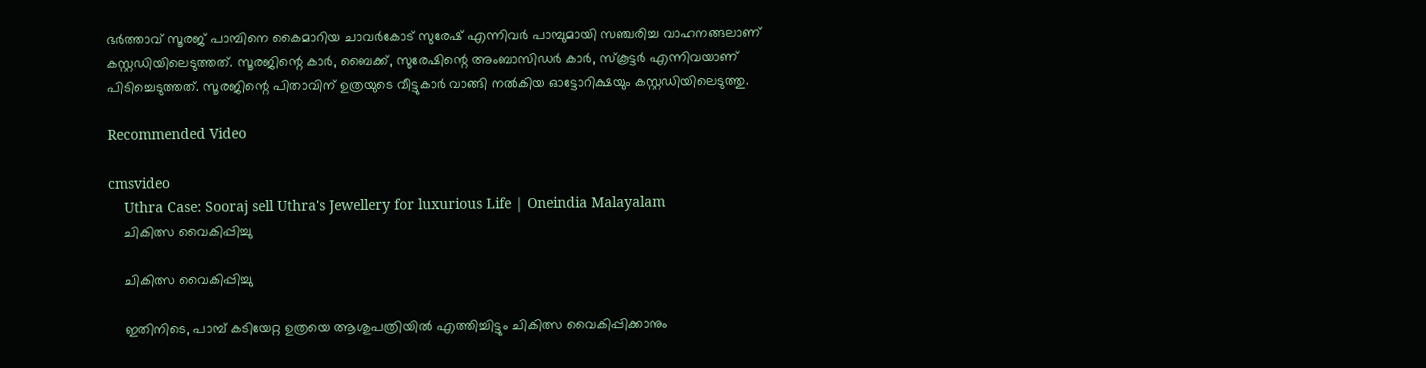ഭര്‍ത്താവ് സൂരജ് പാമ്പിനെ കൈമാറിയ ചാവര്‍കോട് സുരേഷ് എന്നിവര്‍ പാമ്പുമായി സഞ്ചരിച്ച വാഹനങ്ങലാണ് കസ്റ്റഡിയിലെടുത്തത്. സൂരജിന്റെ കാര്‍, ബൈക്ക്, സുരേഷിന്റെ അംബാസിഡര്‍ കാര്‍, സ്‌കൂട്ടര്‍ എന്നിവയാണ് പിടിച്ചെടുത്തത്. സൂരജിന്റെ പിതാവിന് ഉത്രയുടെ വീട്ടുകാര്‍ വാങ്ങി നല്‍കിയ ഓട്ടോറിക്ഷയും കസ്റ്റഡിയിലെടുത്തു.

Recommended Video

cmsvideo
    Uthra Case: Sooraj sell Uthra's Jewellery for luxurious Life | Oneindia Malayalam
    ചികിത്സ വൈകിപ്പിച്ചു

    ചികിത്സ വൈകിപ്പിച്ചു

    ഇതിനിടെ, പാമ്പ് കടിയേറ്റ ഉത്രയെ ആശുപത്രിയില്‍ എത്തിച്ചിട്ടും ചികിത്സ വൈകിപ്പിക്കാനും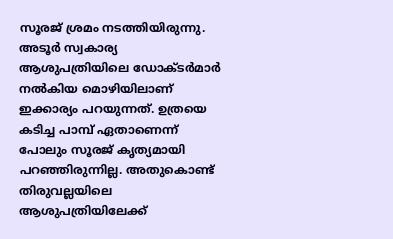സൂരജ് ശ്രമം നടത്തിയിരുന്നു. അടൂര്‍ സ്വകാര്യ ആശുപത്രിയിലെ ഡോക്ടര്‍മാര്‍ നല്‍കിയ മൊഴിയിലാണ് ഇക്കാര്യം പറയുന്നത്. ഉത്രയെ കടിച്ച പാമ്പ് ഏതാണെന്ന് പോലും സൂരജ് കൃത്യമായി പറഞ്ഞിരുന്നില്ല. അതുകൊണ്ട് തിരുവല്ലയിലെ ആശുപത്രിയിലേക്ക്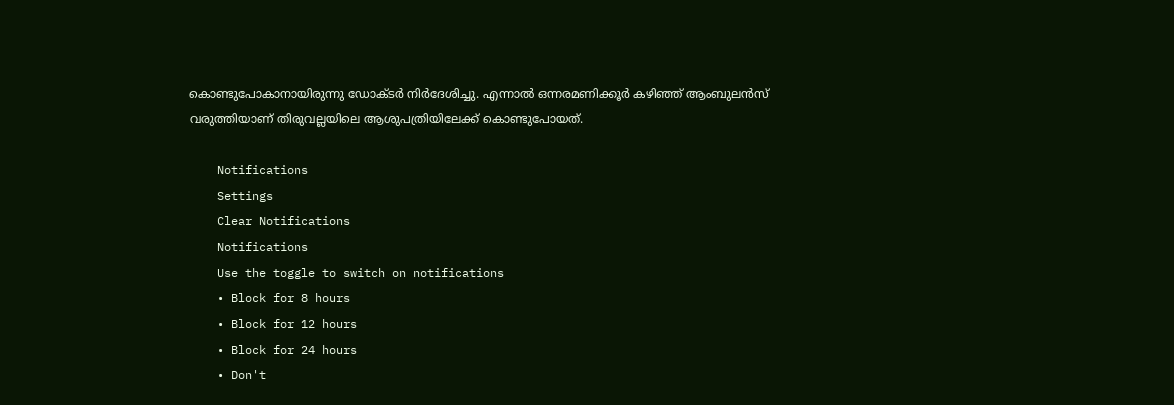കൊണ്ടുപോകാനായിരുന്നു ഡോക്ടര്‍ നിര്‍ദേശിച്ചു. എന്നാല്‍ ഒന്നരമണിക്കൂര്‍ കഴിഞ്ഞ് ആംബുലന്‍സ് വരുത്തിയാണ് തിരുവല്ലയിലെ ആശുപത്രിയിലേക്ക് കൊണ്ടുപോയത്.

    Notifications
    Settings
    Clear Notifications
    Notifications
    Use the toggle to switch on notifications
    • Block for 8 hours
    • Block for 12 hours
    • Block for 24 hours
    • Don't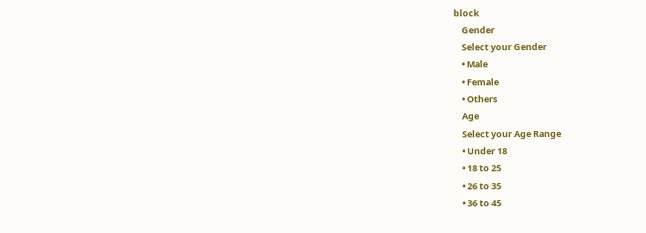block
    Gender
    Select your Gender
    • Male
    • Female
    • Others
    Age
    Select your Age Range
    • Under 18
    • 18 to 25
    • 26 to 35
    • 36 to 45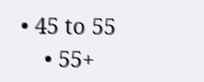• 45 to 55
    • 55+